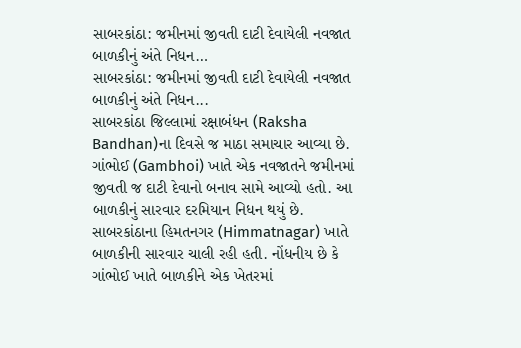સાબરકાંઠા: જમીનમાં જીવતી દાટી દેવાયેલી નવજાત બાળકીનું અંતે નિધન…
સાબરકાંઠા: જમીનમાં જીવતી દાટી દેવાયેલી નવજાત બાળકીનું અંતે નિધન...
સાબરકાંઠા જિલ્લામાં રક્ષાબંધન (Raksha Bandhan)ના દિવસે જ માઠા સમાચાર આવ્યા છે. ગાંભોઈ (Gambhoi) ખાતે એક નવજાતને જમીનમાં જીવતી જ દાટી દેવાનો બનાવ સામે આવ્યો હતો. આ બાળકીનું સારવાર દરમિયાન નિધન થયું છે. સાબરકાંઠાના હિમતનગર (Himmatnagar) ખાતે બાળકીની સારવાર ચાલી રહી હતી. નોંધનીય છે કે ગાંભોઈ ખાતે બાળકીને એક ખેતરમાં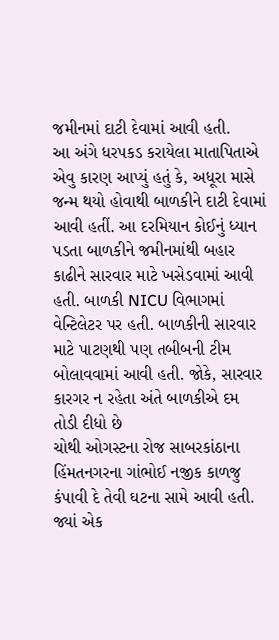જમીનમાં દાટી દેવામાં આવી હતી.
આ અંગે ધરપકડ કરાયેલા માતાપિતાએ એવુ કારણ આપ્યું હતું કે, અધૂરા માસે જન્મ થયો હોવાથી બાળકીને દાટી દેવામાં આવી હતીં. આ દરમિયાન કોઈનું ધ્યાન પડતા બાળકીને જમીનમાંથી બહાર કાઢીને સારવાર માટે ખસેડવામાં આવી હતી. બાળકી NICU વિભાગમાં વેન્ટિલેટર પર હતી. બાળકીની સારવાર માટે પાટણથી પણ તબીબની ટીમ બોલાવવામાં આવી હતી. જોકે, સારવાર કારગર ન રહેતા અંતે બાળકીએ દમ તોડી દીધો છે
ચોથી ઓગસ્ટના રોજ સાબરકાંઠાના હિંમતનગરના ગાંભોઈ નજીક કાળજુ કંપાવી દે તેવી ઘટના સામે આવી હતી. જ્યાં એક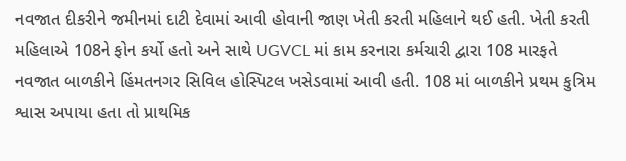નવજાત દીકરીને જમીનમાં દાટી દેવામાં આવી હોવાની જાણ ખેતી કરતી મહિલાને થઈ હતી. ખેતી કરતી મહિલાએ 108ને ફોન કર્યો હતો અને સાથે UGVCL માં કામ કરનારા કર્મચારી દ્વારા 108 મારફતે નવજાત બાળકીને હિંમતનગર સિવિલ હોસ્પિટલ ખસેડવામાં આવી હતી. 108 માં બાળકીને પ્રથમ કુત્રિમ શ્વાસ અપાયા હતા તો પ્રાથમિક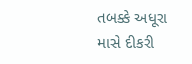તબક્કે અધૂરા માસે દીકરી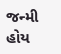જન્મી હોય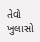તેવો ખુલાસો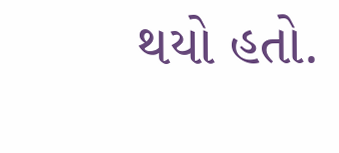થયો હતો.